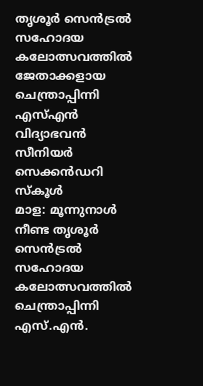തൃശൂർ സെൻട്രൽ സഹോദയ കലോത്സവത്തിൽ ജേതാക്കളായ ചെന്ത്രാപ്പിന്നി എസ്എൻ വിദ്യാഭവൻ സീനിയർ സെക്കൻഡറി സ്കൂൾ
മാള: മൂന്നുനാൾ നീണ്ട തൃശൂർ സെൻട്രൽ സഹോദയ കലോത്സവത്തിൽ ചെന്ത്രാപ്പിന്നി എസ്.എൻ.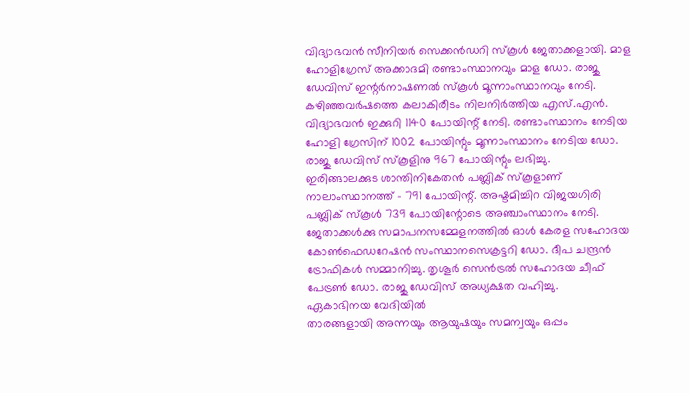വിദ്യാഭവൻ സീനിയർ സെക്കൻഡറി സ്കൂൾ ജേതാക്കളായി. മാള ഹോളിഗ്രേസ് അക്കാദമി രണ്ടാംസ്ഥാനവും മാള ഡോ. രാജു ഡേവിസ് ഇന്റർനാഷണൽ സ്കൂൾ മൂന്നാംസ്ഥാനവും നേടി.
കഴിഞ്ഞവർഷത്തെ കലാകിരീടം നിലനിർത്തിയ എസ്.എൻ. വിദ്യാഭവൻ ഇക്കുറി 1140 പോയിന്റ് നേടി. രണ്ടാംസ്ഥാനം നേടിയ ഹോളി ഗ്രേസിന് 1002 പോയിന്റും മൂന്നാംസ്ഥാനം നേടിയ ഡോ. രാജു ഡേവിസ് സ്കൂളിനു 967 പോയിന്റും ലഭിച്ചു.
ഇരിങ്ങാലക്കുട ശാന്തിനികേതൻ പബ്ലിക് സ്കൂളാണ് നാലാംസ്ഥാനത്ത് - 791 പോയിന്റ്. അഷ്ടമിച്ചിറ വിജയഗിരി പബ്ലിക് സ്കൂൾ 739 പോയിന്റോടെ അഞ്ചാംസ്ഥാനം നേടി.
ജേതാക്കൾക്കു സമാപനസമ്മേളനത്തിൽ ഓൾ കേരള സഹോദയ കോൺഫെഡറേഷൻ സംസ്ഥാനസെക്രട്ടറി ഡോ. ദീപ ചന്ദ്രൻ ട്രോഫികൾ സമ്മാനിച്ചു. തൃശൂർ സെൻട്രൽ സഹോദയ ചീഫ് പേട്രൺ ഡോ. രാജു ഡേവിസ് അധ്യക്ഷത വഹിച്ചു.
ഏകാഭിനയ വേദിയിൽ
താരങ്ങളായി അന്നയും ആയുഷയും സമന്വയും ഒപ്പം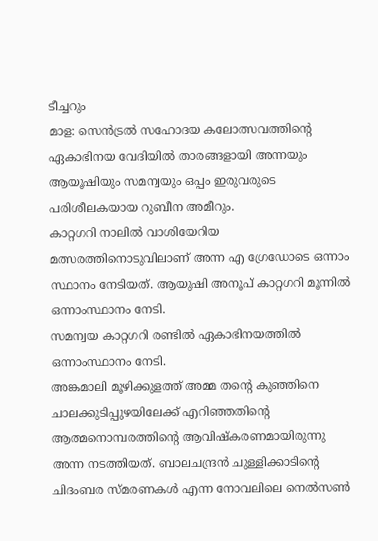ടീച്ചറും
മാള: സെൻട്രൽ സഹോദയ കലോത്സവത്തിന്റെ ഏകാഭിനയ വേദിയിൽ താരങ്ങളായി അന്നയും ആയൂഷിയും സമന്വയും ഒപ്പം ഇരുവരുടെ പരിശീലകയായ റുബീന അമീറും.
കാറ്റഗറി നാലിൽ വാശിയേറിയ മത്സരത്തിനൊടുവിലാണ് അന്ന എ ഗ്രേഡോടെ ഒന്നാം സ്ഥാനം നേടിയത്. ആയുഷി അനൂപ് കാറ്റഗറി മൂന്നിൽ ഒന്നാംസ്ഥാനം നേടി.
സമന്വയ കാറ്റഗറി രണ്ടിൽ ഏകാഭിനയത്തിൽ ഒന്നാംസ്ഥാനം നേടി.
അങ്കമാലി മൂഴിക്കുളത്ത് അമ്മ തന്റെ കുഞ്ഞിനെ ചാലക്കുടിപ്പുഴയിലേക്ക് എറിഞ്ഞതിന്റെ ആത്മനൊമ്പരത്തിന്റെ ആവിഷ്കരണമായിരുന്നു അന്ന നടത്തിയത്. ബാലചന്ദ്രൻ ചുള്ളിക്കാടിന്റെ ചിദംബര സ്മരണകൾ എന്ന നോവലിലെ നെൽസൺ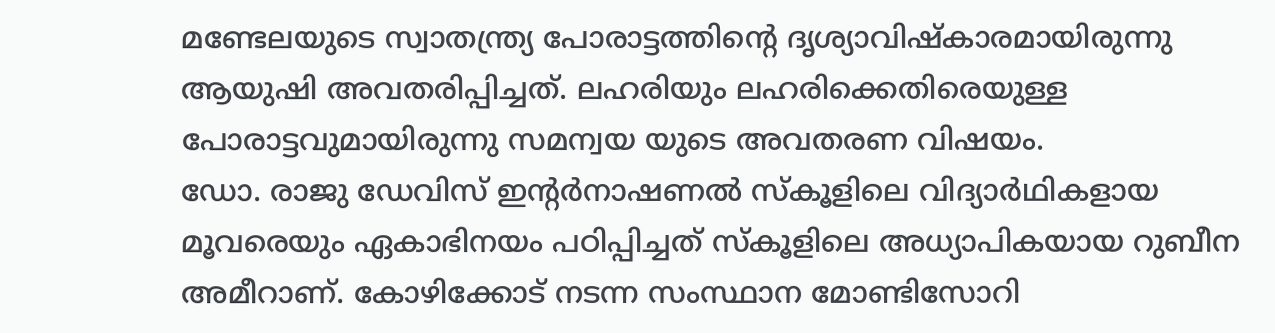മണ്ടേലയുടെ സ്വാതന്ത്ര്യ പോരാട്ടത്തിന്റെ ദൃശ്യാവിഷ്കാരമായിരുന്നു ആയുഷി അവതരിപ്പിച്ചത്. ലഹരിയും ലഹരിക്കെതിരെയുള്ള പോരാട്ടവുമായിരുന്നു സമന്വയ യുടെ അവതരണ വിഷയം.
ഡോ. രാജു ഡേവിസ് ഇന്റർനാഷണൽ സ്കൂളിലെ വിദ്യാർഥികളായ മൂവരെയും ഏകാഭിനയം പഠിപ്പിച്ചത് സ്കൂളിലെ അധ്യാപികയായ റുബീന അമീറാണ്. കോഴിക്കോട് നടന്ന സംസ്ഥാന മോണ്ടിസോറി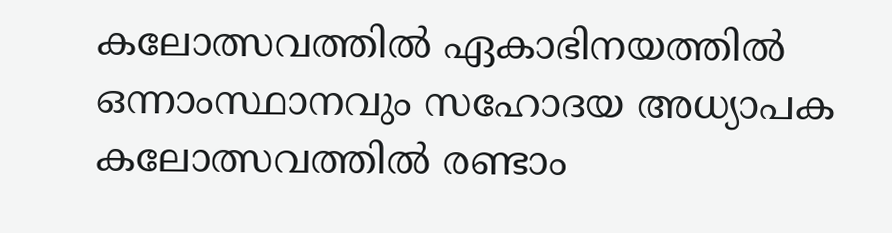കലോത്സവത്തിൽ ഏകാഭിനയത്തിൽ ഒന്നാംസ്ഥാനവും സഹോദയ അധ്യാപക കലോത്സവത്തിൽ രണ്ടാം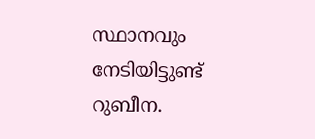സ്ഥാനവും നേടിയിട്ടുണ്ട് റുബീന.